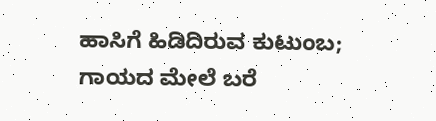ಹಾಸಿಗೆ ಹಿಡಿದಿರುವ ಕುಟುಂಬ; ಗಾಯದ ಮೇಲೆ ಬರೆ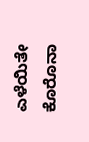ಎಳೆಯಿತೇ ಕೊರೊನಾ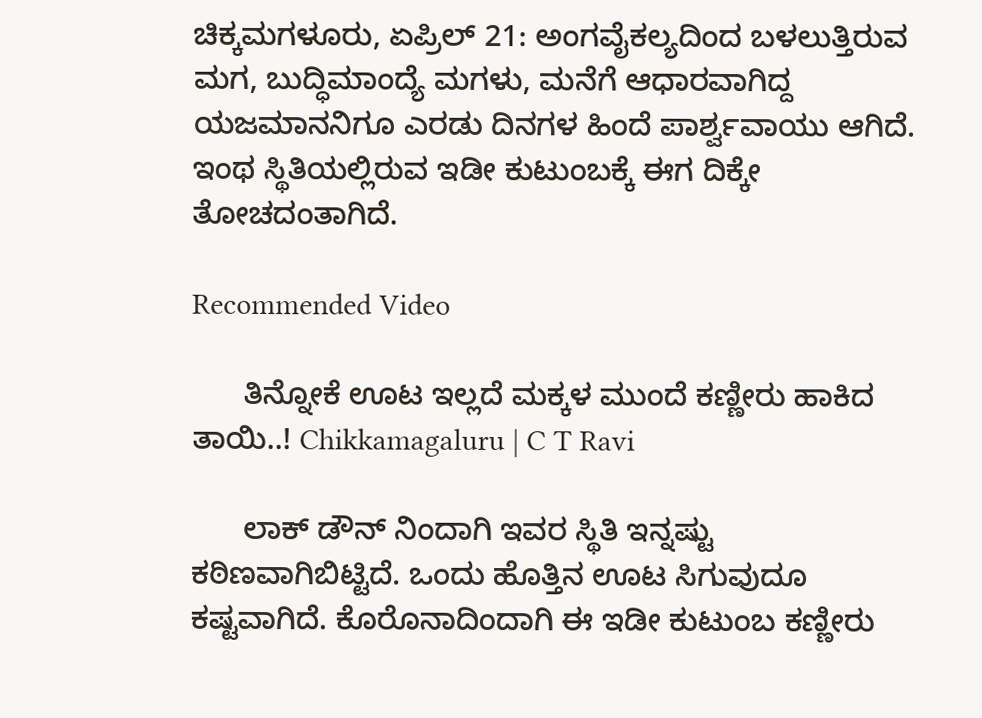ಚಿಕ್ಕಮಗಳೂರು, ಏಪ್ರಿಲ್ 21: ಅಂಗವೈಕಲ್ಯದಿಂದ ಬಳಲುತ್ತಿರುವ ಮಗ, ಬುದ್ಧಿಮಾಂದ್ಯೆ ಮಗಳು, ಮನೆಗೆ ಆಧಾರವಾಗಿದ್ದ ಯಜಮಾನನಿಗೂ ಎರಡು ದಿನಗಳ ಹಿಂದೆ ಪಾರ್ಶ್ವವಾಯು ಆಗಿದೆ. ಇಂಥ ಸ್ಥಿತಿಯಲ್ಲಿರುವ ಇಡೀ ಕುಟುಂಬಕ್ಕೆ ಈಗ ದಿಕ್ಕೇ ತೋಚದಂತಾಗಿದೆ.

Recommended Video

      ತಿನ್ನೋಕೆ ಊಟ ಇಲ್ಲದೆ ಮಕ್ಕಳ ಮುಂದೆ ಕಣ್ಣೀರು ಹಾಕಿದ ತಾಯಿ..! Chikkamagaluru | C T Ravi

      ಲಾಕ್ ಡೌನ್ ನಿಂದಾಗಿ ಇವರ ಸ್ಥಿತಿ ಇನ್ನಷ್ಟು ಕಠಿಣವಾಗಿಬಿಟ್ಟಿದೆ. ಒಂದು ಹೊತ್ತಿನ ಊಟ ಸಿಗುವುದೂ ಕಷ್ಟವಾಗಿದೆ. ಕೊರೊನಾದಿಂದಾಗಿ ಈ ಇಡೀ ಕುಟುಂಬ ಕಣ್ಣೀರು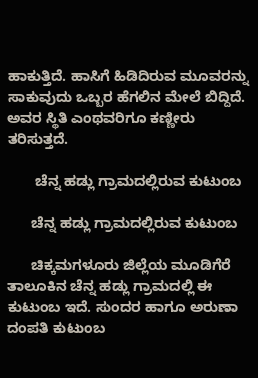ಹಾಕುತ್ತಿದೆ. ಹಾಸಿಗೆ ಹಿಡಿದಿರುವ ಮೂವರನ್ನು ಸಾಕುವುದು ಒಬ್ಬರ ಹೆಗಲಿನ ಮೇಲೆ ಬಿದ್ದಿದೆ. ಅವರ ಸ್ಥಿತಿ ಎಂಥವರಿಗೂ ಕಣ್ಣೀರು ತರಿಸುತ್ತದೆ.

       ಚೆನ್ನ ಹಡ್ಲು ಗ್ರಾಮದಲ್ಲಿರುವ ಕುಟುಂಬ

      ಚೆನ್ನ ಹಡ್ಲು ಗ್ರಾಮದಲ್ಲಿರುವ ಕುಟುಂಬ

      ಚಿಕ್ಕಮಗಳೂರು ಜಿಲ್ಲೆಯ ಮೂಡಿಗೆರೆ ತಾಲೂಕಿನ ಚೆನ್ನ ಹಡ್ಲು ಗ್ರಾಮದಲ್ಲಿ ಈ ಕುಟುಂಬ ಇದೆ. ಸುಂದರ ಹಾಗೂ ಅರುಣಾ ದಂಪತಿ ಕುಟುಂಬ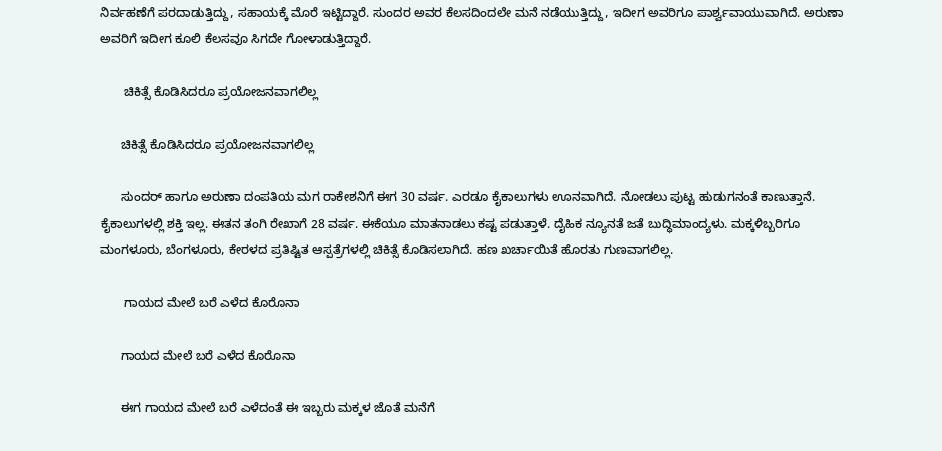ನಿರ್ವಹಣೆಗೆ ಪರದಾಡುತ್ತಿದ್ದು, ಸಹಾಯಕ್ಕೆ ಮೊರೆ ಇಟ್ಟಿದ್ದಾರೆ. ಸುಂದರ ಅವರ ಕೆಲಸದಿಂದಲೇ ಮನೆ ನಡೆಯುತ್ತಿದ್ದು, ಇದೀಗ ಅವರಿಗೂ ಪಾರ್ಶ್ವವಾಯುವಾಗಿದೆ. ಅರುಣಾ ಅವರಿಗೆ ಇದೀಗ ಕೂಲಿ ಕೆಲಸವೂ ಸಿಗದೇ ಗೋಳಾಡುತ್ತಿದ್ದಾರೆ.

       ಚಿಕಿತ್ಸೆ ಕೊಡಿಸಿದರೂ ಪ್ರಯೋಜನವಾಗಲಿಲ್ಲ

      ಚಿಕಿತ್ಸೆ ಕೊಡಿಸಿದರೂ ಪ್ರಯೋಜನವಾಗಲಿಲ್ಲ

      ಸುಂದರ್ ಹಾಗೂ ಅರುಣಾ ದಂಪತಿಯ ಮಗ ರಾಕೇಶನಿಗೆ ಈಗ 30 ವರ್ಷ. ಎರಡೂ ಕೈಕಾಲುಗಳು ಊನವಾಗಿದೆ. ನೋಡಲು ಪುಟ್ಟ ಹುಡುಗನಂತೆ ಕಾಣುತ್ತಾನೆ. ಕೈಕಾಲುಗಳಲ್ಲಿ ಶಕ್ತಿ ಇಲ್ಲ. ಈತನ ತಂಗಿ ರೇಖಾಗೆ 28 ವರ್ಷ. ಈಕೆಯೂ ಮಾತನಾಡಲು ಕಷ್ಟ ಪಡುತ್ತಾಳೆ. ದೈಹಿಕ ನ್ಯೂನತೆ ಜತೆ ಬುದ್ಧಿಮಾಂದ್ಯಳು. ಮಕ್ಕಳಿಬ್ಬರಿಗೂ ಮಂಗಳೂರು, ಬೆಂಗಳೂರು, ಕೇರಳದ ಪ್ರತಿಷ್ಟಿತ ಆಸ್ಪತ್ರೆಗಳಲ್ಲಿ ಚಿಕಿತ್ಸೆ ಕೊಡಿಸಲಾಗಿದೆ. ಹಣ ಖರ್ಚಾಯಿತೆ ಹೊರತು ಗುಣವಾಗಲಿಲ್ಲ.

       ಗಾಯದ ಮೇಲೆ ಬರೆ ಎಳೆದ ಕೊರೊನಾ

      ಗಾಯದ ಮೇಲೆ ಬರೆ ಎಳೆದ ಕೊರೊನಾ

      ಈಗ ಗಾಯದ ಮೇಲೆ ಬರೆ ಎಳೆದಂತೆ ಈ ಇಬ್ಬರು ಮಕ್ಕಳ ಜೊತೆ ಮನೆಗೆ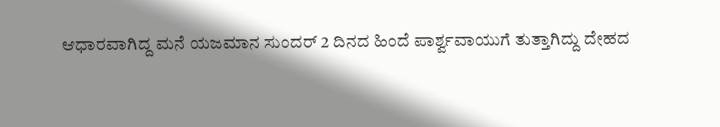ಆಧಾರವಾಗಿದ್ದ ಮನೆ ಯಜಮಾನ ಸುಂದರ್ 2 ದಿನದ ಹಿಂದೆ ಪಾರ್ಶ್ವವಾಯುಗೆ ತುತ್ತಾಗಿದ್ದು ದೇಹದ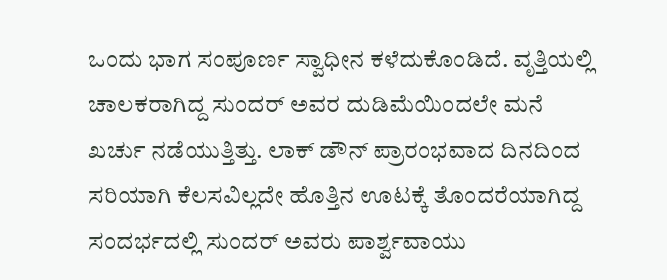ಒಂದು ಭಾಗ ಸಂಪೂರ್ಣ ಸ್ವಾಧೀನ ಕಳೆದುಕೊಂಡಿದೆ. ವೃತ್ತಿಯಲ್ಲಿ ಚಾಲಕರಾಗಿದ್ದ ಸುಂದರ್ ಅವರ ದುಡಿಮೆಯಿಂದಲೇ ಮನೆ ಖರ್ಚು ನಡೆಯುತ್ತಿತ್ತು. ಲಾಕ್ ಡೌನ್ ಪ್ರಾರಂಭವಾದ ದಿನದಿಂದ ಸರಿಯಾಗಿ ಕೆಲಸವಿಲ್ಲದೇ ಹೊತ್ತಿನ ಊಟಕ್ಕೆ ತೊಂದರೆಯಾಗಿದ್ದ ಸಂದರ್ಭದಲ್ಲಿ ಸುಂದರ್ ಅವರು ಪಾರ್ಶ್ವವಾಯು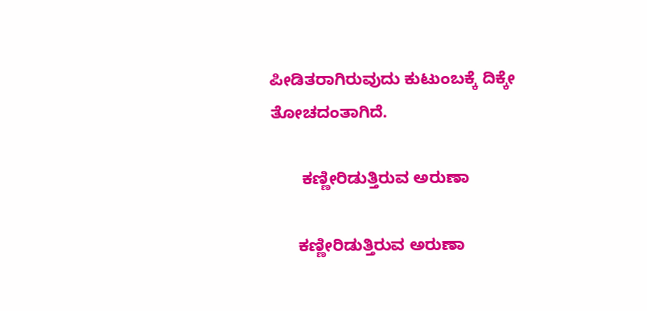ಪೀಡಿತರಾಗಿರುವುದು ಕುಟುಂಬಕ್ಕೆ ದಿಕ್ಕೇ ತೋಚದಂತಾಗಿದೆ.

       ಕಣ್ಣೀರಿಡುತ್ತಿರುವ ಅರುಣಾ

      ಕಣ್ಣೀರಿಡುತ್ತಿರುವ ಅರುಣಾ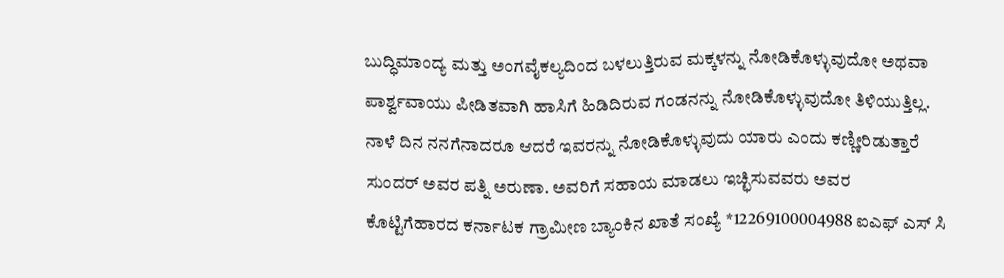ಬುದ್ಧಿಮಾಂದ್ಯ ಮತ್ತು ಅಂಗವೈಕಲ್ಯದಿಂದ ಬಳಲುತ್ತಿರುವ ಮಕ್ಕಳನ್ನು ನೋಡಿಕೊಳ್ಳುವುದೋ ಅಥವಾ ಪಾರ್ಶ್ವವಾಯು ಪೀಡಿತವಾಗಿ ಹಾಸಿಗೆ ಹಿಡಿದಿರುವ ಗಂಡನನ್ನು ನೋಡಿಕೊಳ್ಳುವುದೋ ತಿಳಿಯುತ್ತಿಲ್ಲ. ನಾಳೆ ದಿನ ನನಗೆನಾದರೂ ಆದರೆ ಇವರನ್ನು ನೋಡಿಕೊಳ್ಳುವುದು ಯಾರು ಎಂದು ಕಣ್ಣೀರಿಡುತ್ತಾರೆ ಸುಂದರ್ ಅವರ ಪತ್ನಿ ಅರುಣಾ. ಅವರಿಗೆ ಸಹಾಯ ಮಾಡಲು ಇಚ್ಛಿಸುವವರು ಅವರ ಕೊಟ್ಟಿಗೆಹಾರದ ಕರ್ನಾಟಕ ಗ್ರಾಮೀಣ ಬ್ಯಾಂಕಿನ ಖಾತೆ ಸಂಖ್ಯೆ *12269100004988 ಐಎಫ್ ಎಸ್ ಸಿ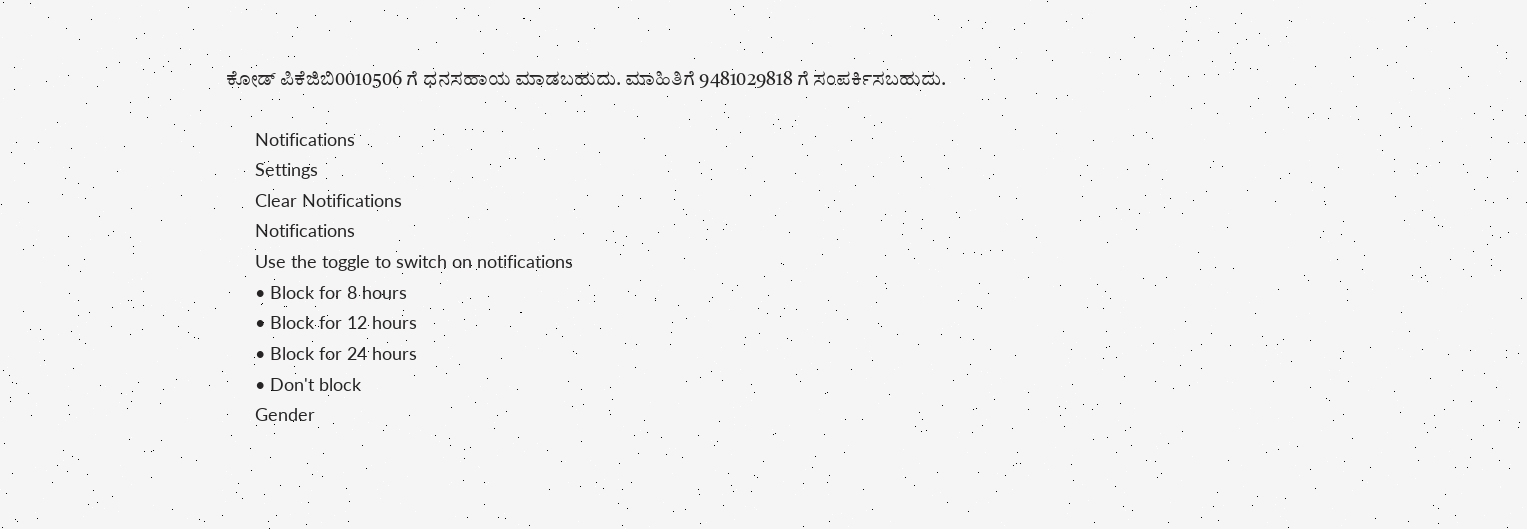ಕೋಡ್ ಪಿಕೆಜಿಬಿ0010506 ಗೆ ಧನಸಹಾಯ ಮಾಡಬಹುದು. ಮಾಹಿತಿಗೆ 9481029818 ಗೆ ಸಂಪರ್ಕಿಸಬಹುದು.

      Notifications
      Settings
      Clear Notifications
      Notifications
      Use the toggle to switch on notifications
      • Block for 8 hours
      • Block for 12 hours
      • Block for 24 hours
      • Don't block
      Gender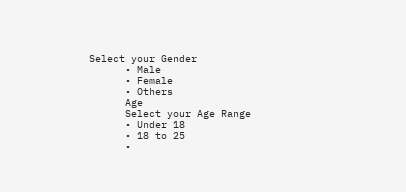Select your Gender
      • Male
      • Female
      • Others
      Age
      Select your Age Range
      • Under 18
      • 18 to 25
      •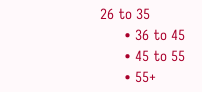26 to 35
      • 36 to 45
      • 45 to 55
      • 55+